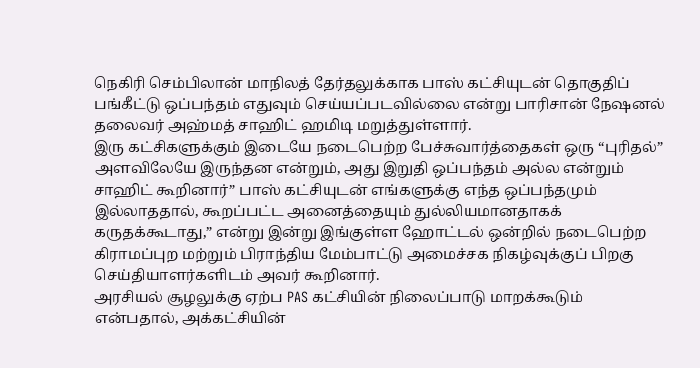நெகிரி செம்பிலான் மாநிலத் தேர்தலுக்காக பாஸ் கட்சியுடன் தொகுதிப் பங்கீட்டு ஒப்பந்தம் எதுவும் செய்யப்படவில்லை என்று பாரிசான் நேஷனல் தலைவர் அஹ்மத் சாஹிட் ஹமிடி மறுத்துள்ளார்.
இரு கட்சிகளுக்கும் இடையே நடைபெற்ற பேச்சுவார்த்தைகள் ஒரு “புரிதல்” அளவிலேயே இருந்தன என்றும், அது இறுதி ஒப்பந்தம் அல்ல என்றும் சாஹிட் கூறினார்” பாஸ் கட்சியுடன் எங்களுக்கு எந்த ஒப்பந்தமும் இல்லாததால், கூறப்பட்ட அனைத்தையும் துல்லியமானதாகக் கருதக்கூடாது,” என்று இன்று இங்குள்ள ஹோட்டல் ஒன்றில் நடைபெற்ற கிராமப்புற மற்றும் பிராந்திய மேம்பாட்டு அமைச்சக நிகழ்வுக்குப் பிறகு செய்தியாளர்களிடம் அவர் கூறினார்.
அரசியல் சூழலுக்கு ஏற்ப PAS கட்சியின் நிலைப்பாடு மாறக்கூடும் என்பதால், அக்கட்சியின்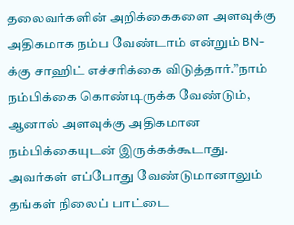தலைவர்களின் அறிக்கைகளை அளவுக்கு அதிகமாக நம்ப வேண்டாம் என்றும் BN-க்கு சாஹிட் எச்சரிக்கை விடுத்தார்.”நாம் நம்பிக்கை கொண்டிருக்க வேண்டும், ஆனால் அளவுக்கு அதிகமான நம்பிக்கையுடன் இருக்கக்கூடாது. அவர்கள் எப்போது வேண்டுமானாலும் தங்கள் நிலைப் பாட்டை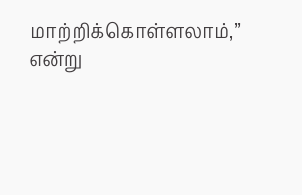மாற்றிக்கொள்ளலாம்,” என்று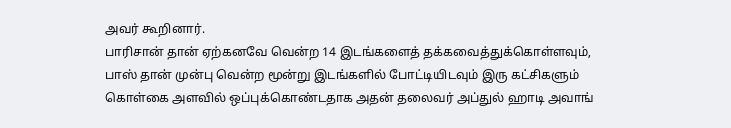அவர் கூறினார்.
பாரிசான் தான் ஏற்கனவே வென்ற 14 இடங்களைத் தக்கவைத்துக்கொள்ளவும், பாஸ் தான் முன்பு வென்ற மூன்று இடங்களில் போட்டியிடவும் இரு கட்சிகளும் கொள்கை அளவில் ஒப்புக்கொண்டதாக அதன் தலைவர் அப்துல் ஹாடி அவாங்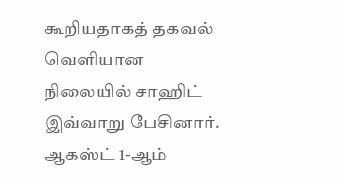கூறியதாகத் தகவல் வெளியான நிலையில் சாஹிட் இவ்வாறு பேசினார்.
ஆகஸ்ட் 1-ஆம்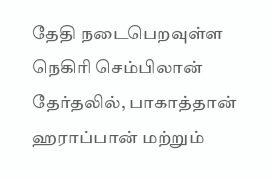தேதி நடைபெறவுள்ள நெகிரி செம்பிலான் தேர்தலில், பாகாத்தான் ஹராப்பான் மற்றும்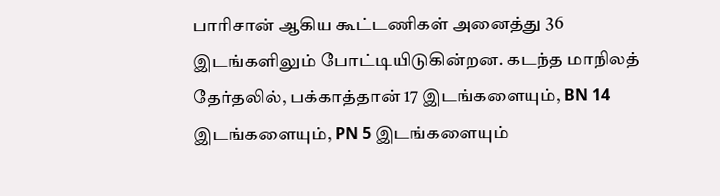பாரிசான் ஆகிய கூட்டணிகள் அனைத்து 36 இடங்களிலும் போட்டியிடுகின்றன. கடந்த மாநிலத் தேர்தலில், பக்காத்தான் 17 இடங்களையும், BN 14 இடங்களையும், PN 5 இடங்களையும்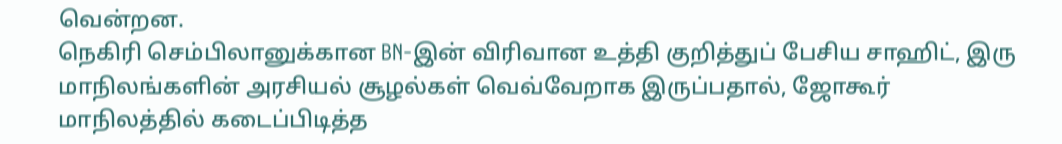வென்றன.
நெகிரி செம்பிலானுக்கான BN-இன் விரிவான உத்தி குறித்துப் பேசிய சாஹிட், இரு மாநிலங்களின் அரசியல் சூழல்கள் வெவ்வேறாக இருப்பதால், ஜோகூர் மாநிலத்தில் கடைப்பிடித்த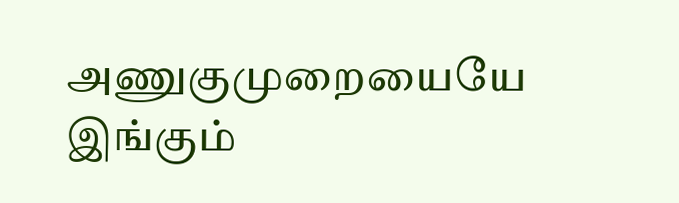அணுகுமுறையையே இங்கும்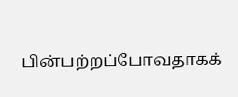பின்பற்றப்போவதாகக்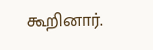கூறினார்.